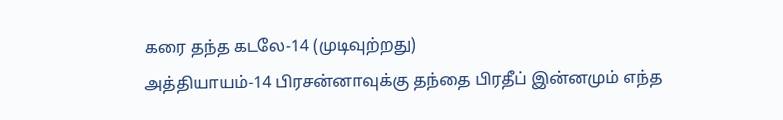கரை தந்த கடலே-14 (முடிவுற்றது)
அத்தியாயம்-14 பிரசன்னாவுக்கு தந்தை பிரதீப் இன்னமும் எந்த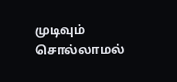முடிவும் சொல்லாமல்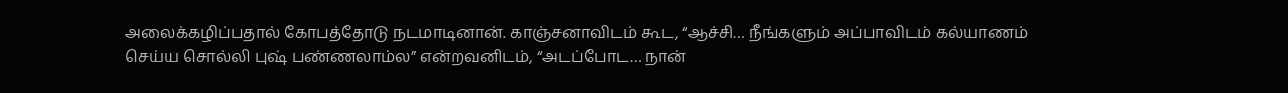அலைக்கழிப்பதால் கோபத்தோடு நடமாடினான். காஞ்சனாவிடம் கூட, “ஆச்சி… நீங்களும் அப்பாவிடம் கல்யாணம் செய்ய சொல்லி புஷ் பண்ணலாம்ல” என்றவனிடம், “அடப்போட… நான்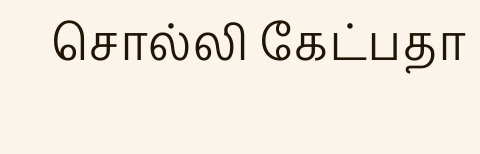சொல்லி கேட்பதா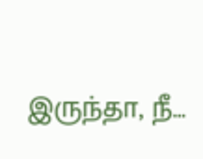இருந்தா, நீ…